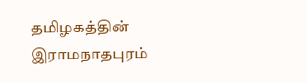தமிழகத்தின் இராமநாதபுரம்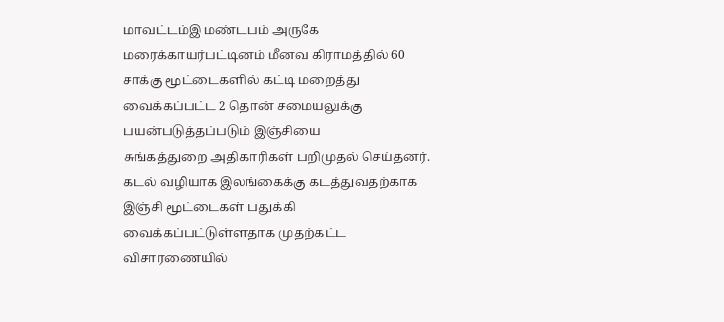மாவட்டம்இ மண்டபம் அருகே
மரைக்காயர்பட்டினம் மீனவ கிராமத்தில் 60 சாக்கு மூட்டைகளில் கட்டி மறைத்து
வைக்கப்பட்ட 2 தொன் சமையலுக்கு பயன்படுத்தப்படும் இஞ்சியை
சுங்கத்துறை அதிகாரிகள் பறிமுதல் செய்தனர்.
கடல் வழியாக இலங்கைக்கு கடத்துவதற்காக இஞ்சி மூட்டைகள் பதுக்கி
வைக்கப்பட்டுள்ளதாக முதற்கட்ட விசாரணையில்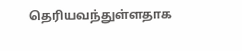தெரியவந்துள்ளதாக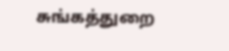சுங்கத்துறை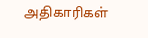அதிகாரிகள்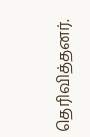தெரிவித்தனர்.